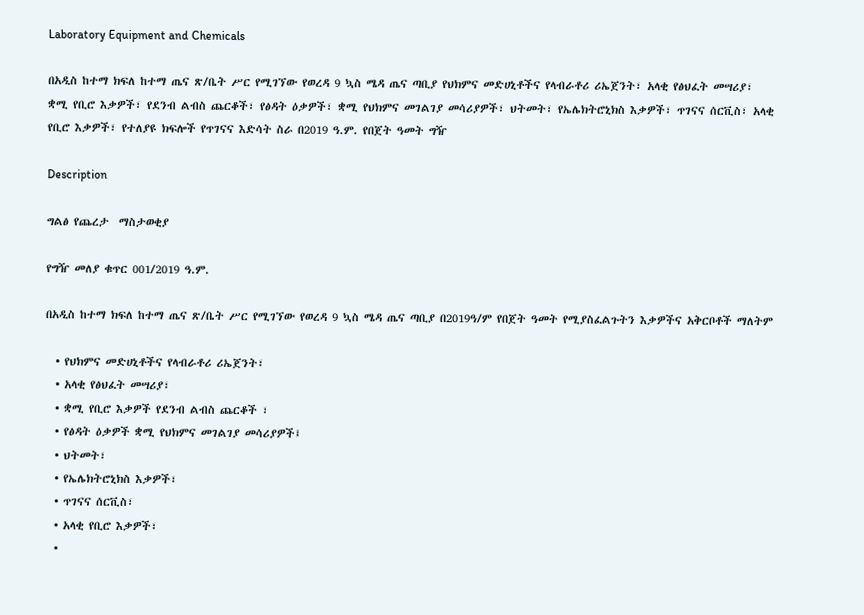Laboratory Equipment and Chemicals

በአዲስ ከተማ ክፍለ ከተማ ጤና ጽ/ቤት ሥር የሚገኘው የወረዳ 9 ኳስ ሜዳ ጤና ጣቢያ የህክምና መድሀኒቶችና የላብራቶሪ ሪኤጀንት፣ አላቂ የፅህፈት መሣሪያ፣ ቋሚ የቢሮ እቃዎች፣ የደንብ ልብስ ጨርቆች፣ የፅዳት ዕቃዎች፣ ቋሚ የህክምና መገልገያ መሳሪያዎች፣ ህትመት፣ የኤሌክትሮኒክስ እቃዎች፣ ጥገናና ሰርቪስ፣ አላቂ የቢሮ እቃዎች፣ የተለያዩ ክፍሎች የጥገናና እድሳት ስራ በ2019 ዓ.ም. የበጀት ዓመት ግዥ

Description

ግልፅ የጨረታ  ማስታወቂያ

የግዥ መለያ ቁጥር 001/2019 ዓ.ም.

በአዲስ ከተማ ክፍለ ከተማ ጤና ጽ/ቤት ሥር የሚገኘው የወረዳ 9 ኳስ ሜዳ ጤና ጣቢያ በ2019ዓ/ም የበጀት ዓመት የሚያስፈልጉትን እቃዎችና አቅርቦቶች ማለትም

  • የህክምና መድሀኒቶችና የላብራቶሪ ሪኤጀንት፣
  • አላቂ የፅህፈት መሣሪያ፣
  • ቋሚ የቢሮ እቃዎች የደንብ ልብስ ጨርቆች ፣
  • የፅዳት ዕቃዎች ቋሚ የህክምና መገልገያ መሳሪያዎች፤
  • ህትመት፣
  • የኤሌክትሮኒክስ እቃዎች፣
  • ጥገናና ሰርቪስ፣
  • አላቂ የቢሮ እቃዎች፣
  •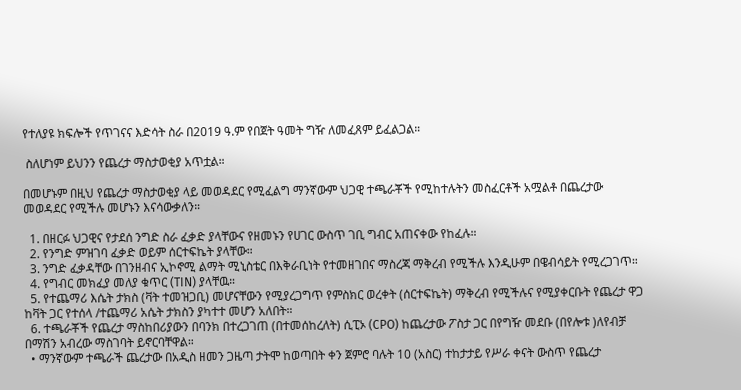የተለያዩ ክፍሎች የጥገናና እድሳት ስራ በ2019 ዓ.ም የበጀት ዓመት ግዥ ለመፈጸም ይፈልጋል።

 ስለሆነም ይህንን የጨረታ ማስታወቂያ አጥቷል።

በመሆኑም በዚህ የጨረታ ማስታወቂያ ላይ መወዳደር የሚፈልግ ማንኛውም ህጋዊ ተጫራቾች የሚከተሉትን መስፈርቶች አሟልቶ በጨረታው መወዳደር የሚችሉ መሆኑን እናሳውቃለን።

  1. በዘርፉ ህጋዊና የታደሰ ንግድ ስራ ፈቃድ ያላቸውና የዘመኑን የሀገር ውስጥ ገቢ ግብር አጠናቀው የከፈሉ።
  2. የንግድ ምዝገባ ፈቃድ ወይም ሰርተፍኬት ያላቸው።
  3. ንግድ ፈቃዳቸው በገንዘብና ኢኮኖሚ ልማት ሚኒስቴር በእቅራቢነት የተመዘገበና ማስረጃ ማቅረብ የሚችሉ እንዲሁም በዌብሳይት የሚረጋገጥ።
  4. የግብር መክፈያ መለያ ቁጥር (TIN) ያላቸዉ።
  5. የተጨማሪ እሴት ታክስ (ቫት ተመዝጋቢ) መሆናቸውን የሚያረጋግጥ የምስክር ወረቀት (ሰርተፍኬት) ማቅረብ የሚችሉና የሚያቀርቡት የጨረታ ዋጋ ከቫት ጋር የተሰላ /ተጨማሪ አሴት ታክስን ያካተተ መሆን አለበት።
  6. ተጫራቾች የጨረታ ማስከበሪያውን በባንክ በተረጋገጠ (በተመሰከረለት) ሲፒኦ (CPO) ከጨረታው ፖስታ ጋር በየግዥ መደቡ (በየሎቱ )ለየብቻ በማሽን አብረው ማስገባት ይኖርባቸዋል።
  • ማንኛውም ተጫራች ጨረታው በአዲስ ዘመን ጋዜጣ ታትሞ ከወጣበት ቀን ጀምሮ ባሉት 10 (አስር) ተከታታይ የሥራ ቀናት ውስጥ የጨረታ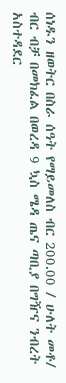ሰነዱን ዘወትር በስራ ሰዓት የማይመለስ ብር 200.00 / ሁለት መቶ/ ብር ብቻ በመክፈል በወረዳ 9 ኳስ ሜዳ ጤና ጣቢያ በግዥና ንብረት አስተዳደር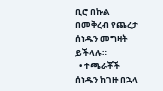ቢሮ በኩል በመቅረብ የጨረታ ሰነዱን መግዛት ይችላሉ።
  • ተጫራቾች ሰነዱን ከገዙ በኋላ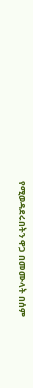የሚወዳደሩበትን ዋጋ በመሙላት በሰም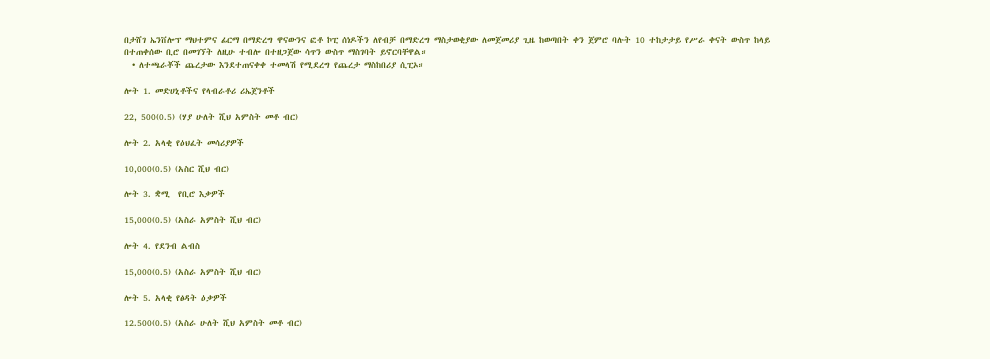በታሸገ ኤንቨሎፕ ማህተምና ፊርማ በማድረግ ዋናውንና ፎቶ ኮፒ ሰነዶችን ለየብቻ በማድረግ ማስታወቂያው ለመጀመሪያ ጊዜ ከወጣበት ቀን ጀምሮ ባሉት 10 ተከታታይ የሥራ ቀናት ውስጥ ከላይ በተጠቀሰው ቢሮ በመገኘት ለዚሁ ተብሎ በተዘጋጀው ሳጥን ውስጥ ማስገባት ይኖርባቸዋል።
  • ለተጫራቾች ጨረታው እንደተጠናቀቀ ተመላሽ የሚደረግ የጨረታ ማስከበሪያ ሲፒኦ።

ሎት 1. መድሀኒቶችና የላብራቶሪ ሪኤጀንቶች

22, 500(0.5) (ሃያ ሁለት ሺህ አምስት መቶ ብር)

ሎት 2. አላቂ የዕህፈት መሳሪያዎች

10,000(0.5) (አስር ሺህ ብር)

ሎት 3. ቋሚ  የቢሮ እቃዎች

15,000(0.5) (አስራ አምስት ሺህ ብር)

ሎት 4. የደንብ ልብስ

15,000(0.5) (አስራ አምስት ሺህ ብር)

ሎት 5. አላቂ የፅዳት ዕቃዎች

12.500(0.5) (አስራ ሁለት ሺህ አምስት መቶ ብር)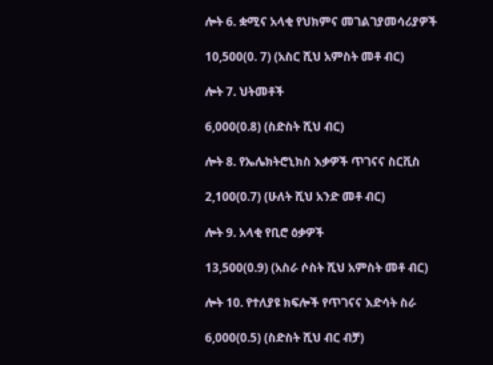ሎት 6. ቋሚና አላቂ የህክምና መገልገያመሳሪያዎች

10,500(0. 7) (አስር ሺህ አምስት መቶ ብር)

ሎት 7. ህትመቶች

6,000(0.8) (ስድስት ሺህ ብር)

ሎት 8. የኤሌክትሮኒክስ እቃዎች ጥገናና ስርቪስ

2,100(0.7) (ሁለት ሺህ አንድ መቶ ብር)

ሎት 9. አላቂ የቢሮ ዕቃዎች

13,500(0.9) (አስራ ሶስት ሺህ አምስት መቶ ብር)

ሎት 10. የተለያዩ ክፍሎች የጥገናና እድሳት ስራ

6,000(0.5) (ስድስት ሺህ ብር ብቻ)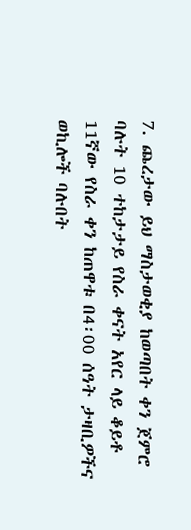7. ጨረታው ይህ ማስታወቂያ ከወጣበት ቀን ጀምሮ ባሉት 10 ተከታታይ የስራ ቀናት አየር ላይ ቆይቶ 11ኛው የስራ ቀን ከጠዋቱ በ4፡00 ሰዓት ታዛቢዎችና ወኪሎች ባሉበት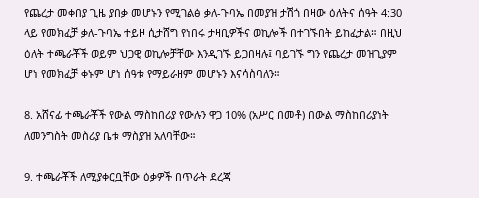የጨረታ መቀበያ ጊዜ ያበቃ መሆኑን የሚገልፅ ቃለ-ጉባኤ በመያዝ ታሽጎ በዛው ዕለትና ሰዓት 4:30 ላይ የመክፈቻ ቃለ-ጉባኤ ተይዞ ሲታሸግ የነበሩ ታዛቢዎችና ወኪሎች በተገኙበት ይከፈታል። በዚህ ዕለት ተጫራቾች ወይም ህጋዊ ወኪሎቻቸው እንዲገኙ ይጋበዛሉ፤ ባይገኙ ግን የጨረታ መዝጊያም ሆነ የመክፈቻ ቀኑም ሆነ ሰዓቱ የማይራዘም መሆኑን እናሳስባለን።

8. አሸናፊ ተጫራቾች የውል ማስከበሪያ የውሉን ዋጋ 10% (አሥር በመቶ) በውል ማስከበሪያነት ለመንግስት መስሪያ ቤቱ ማስያዝ አለባቸው።

9. ተጫራቾች ለሚያቀርቧቸው ዕቃዎች በጥራት ደረጃ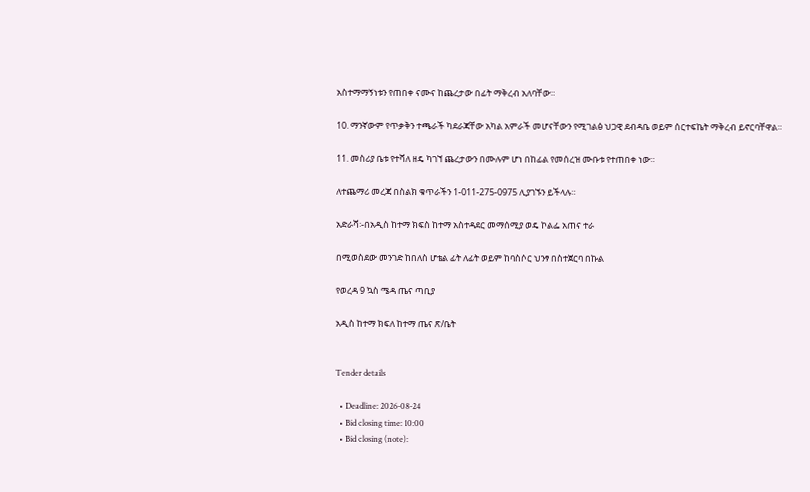አስተማማኝነቱን የጠበቀ ናሙና ከጨረታው በፊት ማቅረብ አለባቸው።

10. ማንኛውም የጥቃቅን ተጫራች ካደራጃቸው አካል አምራች መሆናቸውን የሚገልፅ ህጋዊ ደብዳቤ ወይም ሰርተፍኬት ማቅረብ ይኖርባቸዋል።

11. መስሪያ ቤቱ የተሻለ ዘዴ ካገኘ ጨረታውን በሙሉም ሆነ በከፊል የመሰረዝ ሙቡቱ የተጠበቀ ነው።

ለተጨማሪ መረጃ በስልክ ቁጥራችን 1-011-275-0975 ሊያገኙን ይችላሉ።

አድራሻ፡-በአዲስ ከተማ ክፍስ ከተማ አስተዳደር መማሰሚያ ወዴ ኮልፌ አጠና ተራ

በሚወስደው መንገድ ከበለስ ሆቴል ፊት ለፊት ወይም ከባስሶር ህንፃ በስተጀርባ በኩል

የወረዳ 9 ኳስ ሜዳ ጤና ጣቢያ

አዲስ ከተማ ክፍለ ከተማ ጤና ጽ/ቤት


Tender details

  • Deadline: 2026-08-24
  • Bid closing time: 10:00
  • Bid closing (note):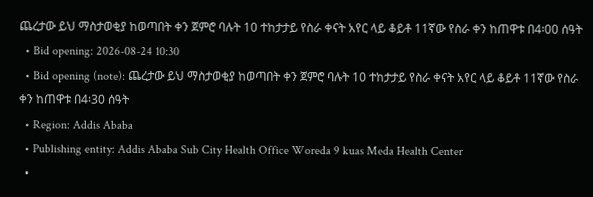ጨረታው ይህ ማስታወቂያ ከወጣበት ቀን ጀምሮ ባሉት 10 ተከታታይ የስራ ቀናት አየር ላይ ቆይቶ 11ኛው የስራ ቀን ከጠዋቱ በ4፡00 ሰዓት
  • Bid opening: 2026-08-24 10:30
  • Bid opening (note): ጨረታው ይህ ማስታወቂያ ከወጣበት ቀን ጀምሮ ባሉት 10 ተከታታይ የስራ ቀናት አየር ላይ ቆይቶ 11ኛው የስራ ቀን ከጠዋቱ በ4፡30 ሰዓት
  • Region: Addis Ababa
  • Publishing entity: Addis Ababa Sub City Health Office Woreda 9 kuas Meda Health Center
  •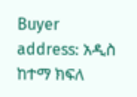Buyer address: አዲስ ከተማ ክፍለ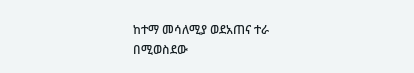ከተማ መሳለሚያ ወደአጠና ተራ በሚወስደው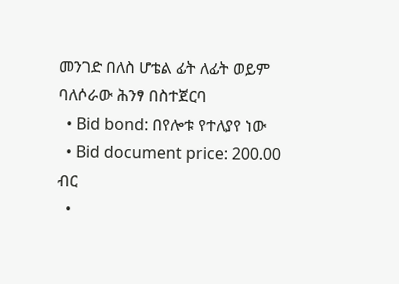መንገድ በለስ ሆቴል ፊት ለፊት ወይም ባለሶራው ሕንፃ በስተጀርባ
  • Bid bond: በየሎቱ የተለያየ ነው
  • Bid document price: 200.00 ብር
  •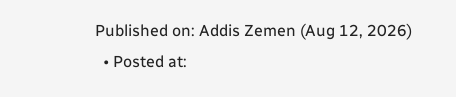Published on: Addis Zemen (Aug 12, 2026)
  • Posted at: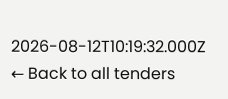2026-08-12T10:19:32.000Z
← Back to all tenders